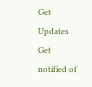Get Updates
Get notified of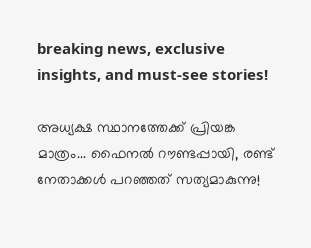breaking news, exclusive insights, and must-see stories!

അധ്യക്ഷ സ്ഥാനത്തേക്ക് പ്രിയങ്ക മാത്രം... ഫൈനല്‍ റൗണ്ടപ്പായി, രണ്ട് നേതാക്കള്‍ പറഞ്ഞത് സത്യമാകുന്നു!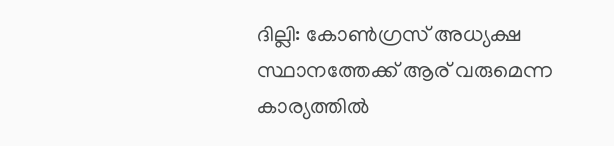ദില്ലി: കോണ്‍ഗ്രസ് അധ്യക്ഷ സ്ഥാനത്തേക്ക് ആര് വരുമെന്ന കാര്യത്തില്‍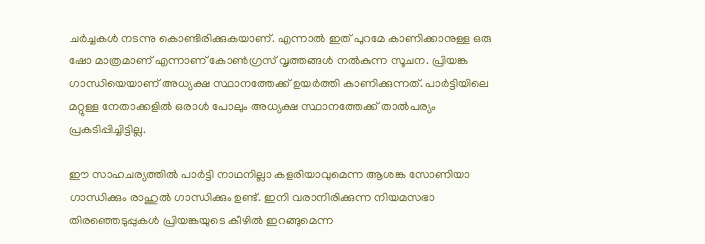ചര്‍ച്ചകള്‍ നടന്നു കൊണ്ടിരിക്കുകയാണ്. എന്നാല്‍ ഇത് പുറമേ കാണിക്കാനുള്ള ഒരു ഷോ മാത്രമാണ് എന്നാണ് കോണ്‍ഗ്രസ് വൃത്തങ്ങള്‍ നല്‍കുന്ന സൂചന. പ്രിയങ്ക ഗാന്ധിയെയാണ് അധ്യക്ഷ സ്ഥാനത്തേക്ക് ഉയര്‍ത്തി കാണിക്കുന്നത്. പാര്‍ട്ടിയിലെ മറ്റുള്ള നേതാക്കളില്‍ ഒരാള്‍ പോലും അധ്യക്ഷ സ്ഥാനത്തേക്ക് താല്‍പര്യം പ്രകടിപ്പിച്ചിട്ടില്ല.

ഈ സാഹചര്യത്തില്‍ പാര്‍ട്ടി നാഥനില്ലാ കളരിയാവുമെന്ന ആശങ്ക സോണിയാ ഗാന്ധിക്കും രാഹുല്‍ ഗാന്ധിക്കും ഉണ്ട്. ഇനി വരാനിരിക്കുന്ന നിയമസഭാ തിരഞ്ഞെടുപ്പുകള്‍ പ്രിയങ്കയുടെ കീഴില്‍ ഇറങ്ങുമെന്ന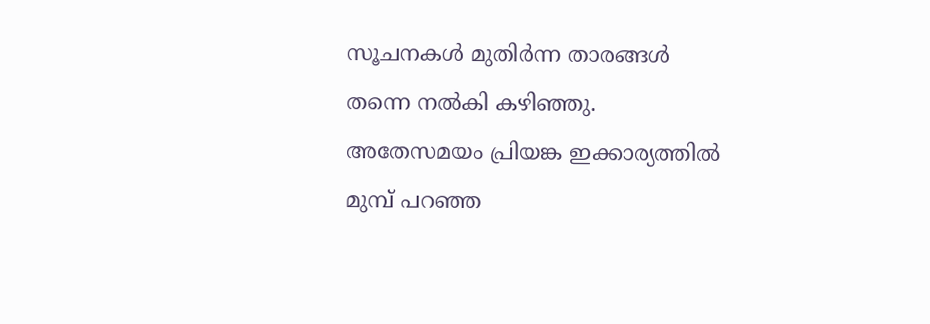സൂചനകള്‍ മുതിര്‍ന്ന താരങ്ങള്‍ തന്നെ നല്‍കി കഴിഞ്ഞു. അതേസമയം പ്രിയങ്ക ഇക്കാര്യത്തില്‍ മുമ്പ് പറഞ്ഞ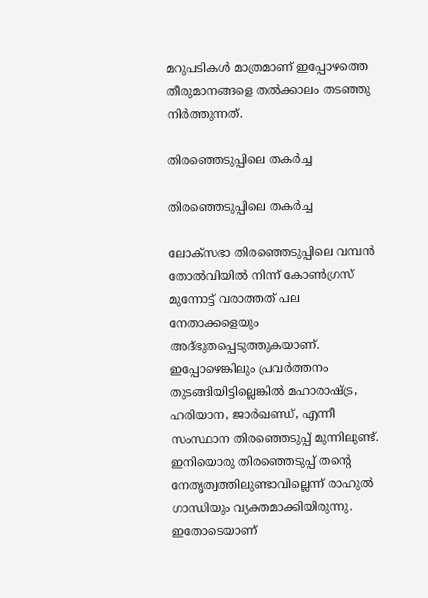മറുപടികള്‍ മാത്രമാണ് ഇപ്പോഴത്തെ തീരുമാനങ്ങളെ തല്‍ക്കാലം തടഞ്ഞു നിര്‍ത്തുന്നത്.

തിരഞ്ഞെടുപ്പിലെ തകര്‍ച്ച

തിരഞ്ഞെടുപ്പിലെ തകര്‍ച്ച

ലോക്‌സഭാ തിരഞ്ഞെടുപ്പിലെ വമ്പന്‍ തോല്‍വിയില്‍ നിന്ന് കോണ്‍ഗ്രസ് മുന്നോട്ട് വരാത്തത് പല നേതാക്കളെയും അദ്ഭുതപ്പെടുത്തുകയാണ്. ഇപ്പോഴെങ്കിലും പ്രവര്‍ത്തനം തുടങ്ങിയിട്ടില്ലെങ്കില്‍ മഹാരാഷ്ട്ര, ഹരിയാന, ജാര്‍ഖണ്ഡ്, എന്നീ സംസ്ഥാന തിരഞ്ഞെടുപ്പ് മുന്നിലുണ്ട്. ഇനിയൊരു തിരഞ്ഞെടുപ്പ് തന്റെ നേതൃത്വത്തിലുണ്ടാവില്ലെന്ന് രാഹുല്‍ ഗാന്ധിയും വ്യക്തമാക്കിയിരുന്നു. ഇതോടെയാണ്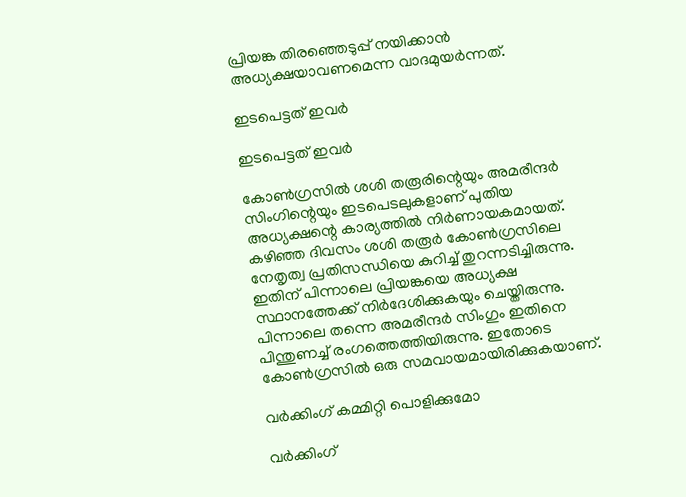പ്രിയങ്ക തിരഞ്ഞെടുപ്പ് നയിക്കാന്‍ അധ്യക്ഷയാവണമെന്ന വാദമുയര്‍ന്നത്.

ഇടപെട്ടത് ഇവര്‍

ഇടപെട്ടത് ഇവര്‍

കോണ്‍ഗ്രസില്‍ ശശി തരൂരിന്റെയും അമരീന്ദര്‍ സിംഗിന്റെയും ഇടപെടലുകളാണ് പുതിയ അധ്യക്ഷന്റെ കാര്യത്തില്‍ നിര്‍ണായകമായത്. കഴിഞ്ഞ ദിവസം ശശി തരൂര്‍ കോണ്‍ഗ്രസിലെ നേതൃത്വ പ്രതിസന്ധിയെ കുറിച്ച് തുറന്നടിച്ചിരുന്നു. ഇതിന് പിന്നാലെ പ്രിയങ്കയെ അധ്യക്ഷ സ്ഥാനത്തേക്ക് നിര്‍ദേശിക്കുകയും ചെയ്തിരുന്നു. പിന്നാലെ തന്നെ അമരീന്ദര്‍ സിംഗും ഇതിനെ പിന്തുണച്ച് രംഗത്തെത്തിയിരുന്നു. ഇതോടെ കോണ്‍ഗ്രസില്‍ ഒരു സമവായമായിരിക്കുകയാണ്.

വര്‍ക്കിംഗ് കമ്മിറ്റി പൊളിക്കുമോ

വര്‍ക്കിംഗ്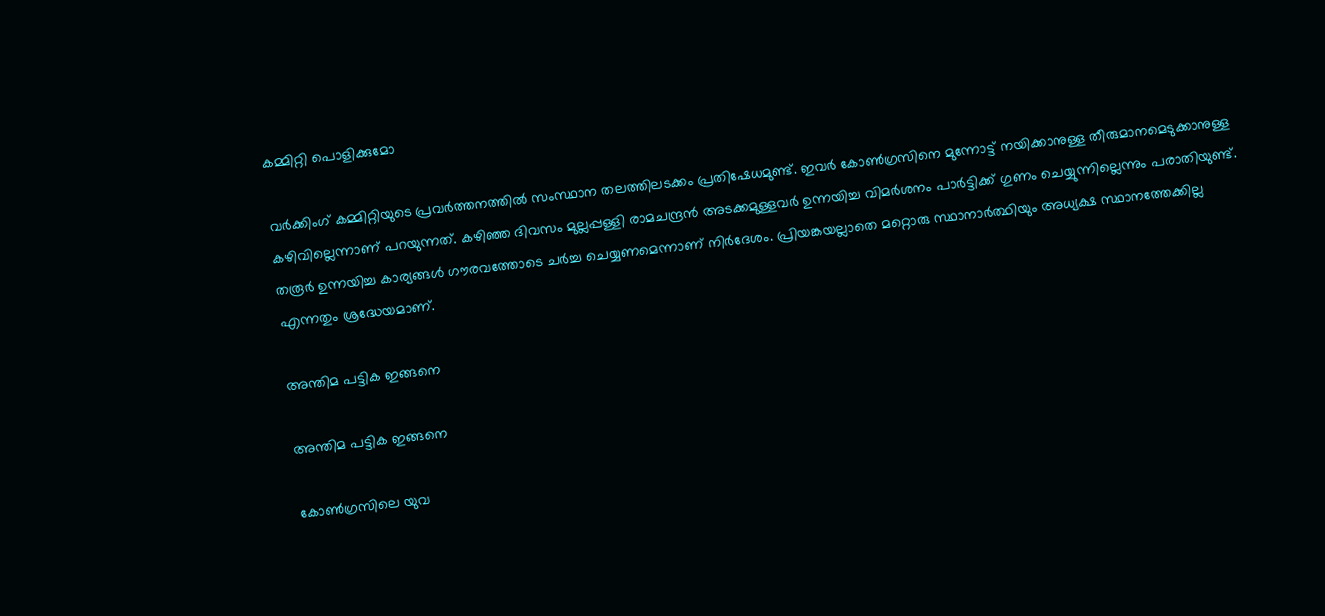കമ്മിറ്റി പൊളിക്കുമോ

വര്‍ക്കിംഗ് കമ്മിറ്റിയുടെ പ്രവര്‍ത്തനത്തില്‍ സംസ്ഥാന തലത്തിലടക്കം പ്രതിഷേധമുണ്ട്. ഇവര്‍ കോണ്‍ഗ്രസിനെ മുന്നോട്ട് നയിക്കാനുള്ള തീരുമാനമെടുക്കാനുള്ള കഴിവില്ലെന്നാണ് പറയുന്നത്. കഴിഞ്ഞ ദിവസം മുല്ലപ്പള്ളി രാമചന്ദ്രന്‍ അടക്കമുള്ളവര്‍ ഉന്നയിച്ച വിമര്‍ശനം പാര്‍ട്ടിക്ക് ഗുണം ചെയ്യുന്നില്ലെന്നും പരാതിയുണ്ട്. തരൂര്‍ ഉന്നയിച്ച കാര്യങ്ങള്‍ ഗൗരവത്തോടെ ചര്‍ച്ച ചെയ്യണമെന്നാണ് നിര്‍ദേശം. പ്രിയങ്കയല്ലാതെ മറ്റൊരു സ്ഥാനാര്‍ത്ഥിയും അധ്യക്ഷ സ്ഥാനത്തേക്കില്ല എന്നതും ശ്രദ്ധേയമാണ്.

അന്തിമ പട്ടിക ഇങ്ങനെ

അന്തിമ പട്ടിക ഇങ്ങനെ

കോണ്‍ഗ്രസിലെ യുവ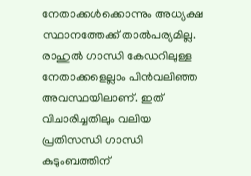നേതാക്കള്‍ക്കൊന്നും അധ്യക്ഷ സ്ഥാനത്തേക്ക് താല്‍പര്യമില്ല. രാഹുല്‍ ഗാന്ധി കേഡറിലുള്ള നേതാക്കളെല്ലാം പിന്‍വലിഞ്ഞ അവസ്ഥയിലാണ്. ഇത് വിചാരിച്ചതിലും വലിയ പ്രതിസന്ധി ഗാന്ധി കുടുംബത്തിന്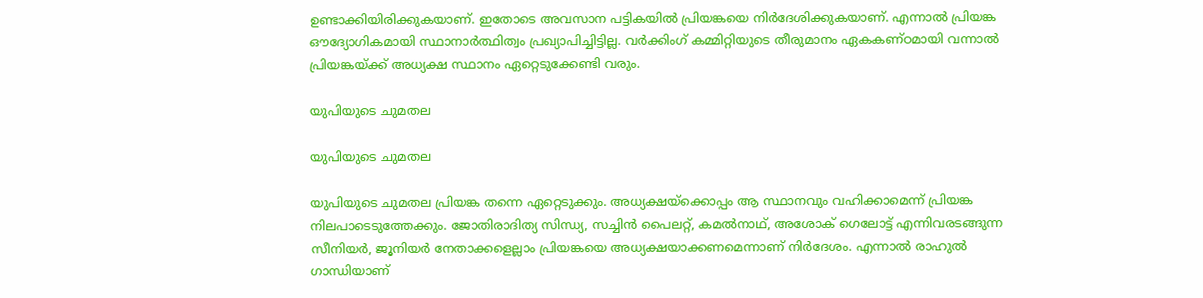ഉണ്ടാക്കിയിരിക്കുകയാണ്. ഇതോടെ അവസാന പട്ടികയില്‍ പ്രിയങ്കയെ നിര്‍ദേശിക്കുകയാണ്. എന്നാല്‍ പ്രിയങ്ക ഔദ്യോഗികമായി സ്ഥാനാര്‍ത്ഥിത്വം പ്രഖ്യാപിച്ചിട്ടില്ല. വര്‍ക്കിംഗ് കമ്മിറ്റിയുടെ തീരുമാനം ഏകകണ്ഠമായി വന്നാല്‍ പ്രിയങ്കയ്ക്ക് അധ്യക്ഷ സ്ഥാനം ഏറ്റെടുക്കേണ്ടി വരും.

യുപിയുടെ ചുമതല

യുപിയുടെ ചുമതല

യുപിയുടെ ചുമതല പ്രിയങ്ക തന്നെ ഏറ്റെടുക്കും. അധ്യക്ഷയ്‌ക്കൊപ്പം ആ സ്ഥാനവും വഹിക്കാമെന്ന് പ്രിയങ്ക നിലപാടെടുത്തേക്കും. ജോതിരാദിത്യ സിന്ധ്യ, സച്ചിന്‍ പൈലറ്റ്, കമല്‍നാഥ്, അശോക് ഗെലോട്ട് എന്നിവരടങ്ങുന്ന സീനിയര്‍, ജൂനിയര്‍ നേതാക്കളെല്ലാം പ്രിയങ്കയെ അധ്യക്ഷയാക്കണമെന്നാണ് നിര്‍ദേശം. എന്നാല്‍ രാഹുല്‍ ഗാന്ധിയാണ്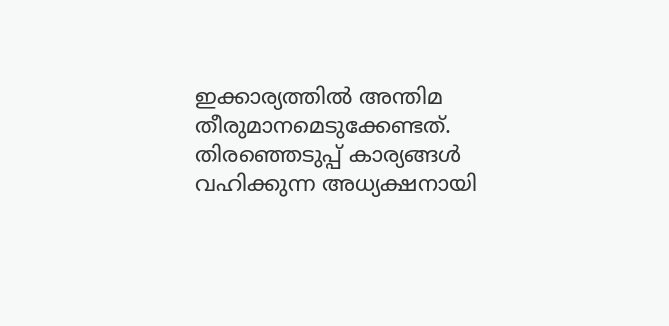ഇക്കാര്യത്തില്‍ അന്തിമ തീരുമാനമെടുക്കേണ്ടത്. തിരഞ്ഞെടുപ്പ് കാര്യങ്ങള്‍ വഹിക്കുന്ന അധ്യക്ഷനായി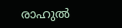രാഹുല്‍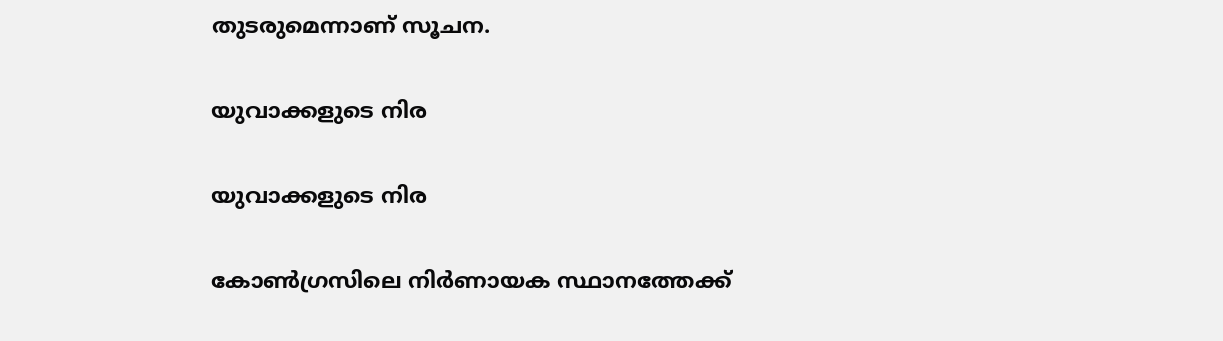തുടരുമെന്നാണ് സൂചന.

യുവാക്കളുടെ നിര

യുവാക്കളുടെ നിര

കോണ്‍ഗ്രസിലെ നിര്‍ണായക സ്ഥാനത്തേക്ക്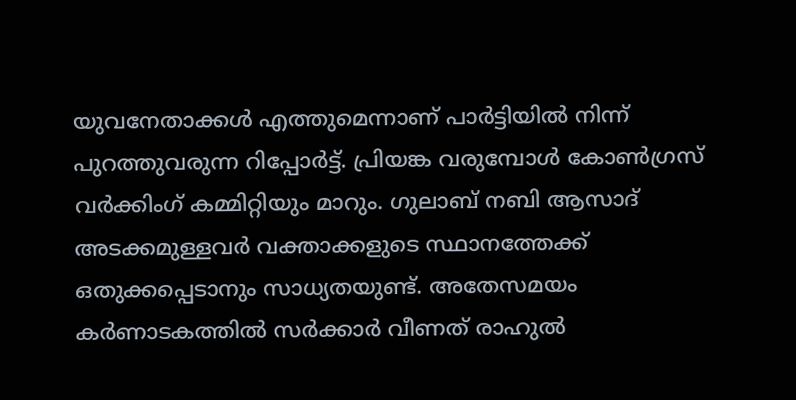യുവനേതാക്കള്‍ എത്തുമെന്നാണ് പാര്‍ട്ടിയില്‍ നിന്ന് പുറത്തുവരുന്ന റിപ്പോര്‍ട്ട്. പ്രിയങ്ക വരുമ്പോള്‍ കോണ്‍ഗ്രസ് വര്‍ക്കിംഗ് കമ്മിറ്റിയും മാറും. ഗുലാബ് നബി ആസാദ് അടക്കമുള്ളവര്‍ വക്താക്കളുടെ സ്ഥാനത്തേക്ക് ഒതുക്കപ്പെടാനും സാധ്യതയുണ്ട്. അതേസമയം കര്‍ണാടകത്തില്‍ സര്‍ക്കാര്‍ വീണത് രാഹുല്‍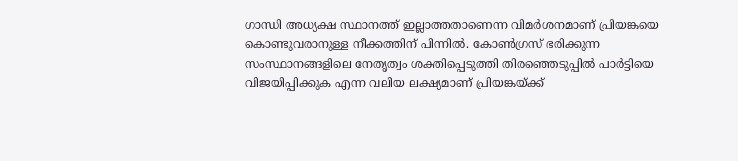ഗാന്ധി അധ്യക്ഷ സ്ഥാനത്ത് ഇല്ലാത്തതാണെന്ന വിമര്‍ശനമാണ് പ്രിയങ്കയെ കൊണ്ടുവരാനുള്ള നീക്കത്തിന് പിന്നില്‍. കോണ്‍ഗ്രസ് ഭരിക്കുന്ന സംസ്ഥാനങ്ങളിലെ നേതൃത്വം ശക്തിപ്പെടുത്തി തിരഞ്ഞെടുപ്പില്‍ പാര്‍ട്ടിയെ വിജയിപ്പിക്കുക എന്ന വലിയ ലക്ഷ്യമാണ് പ്രിയങ്കയ്ക്ക്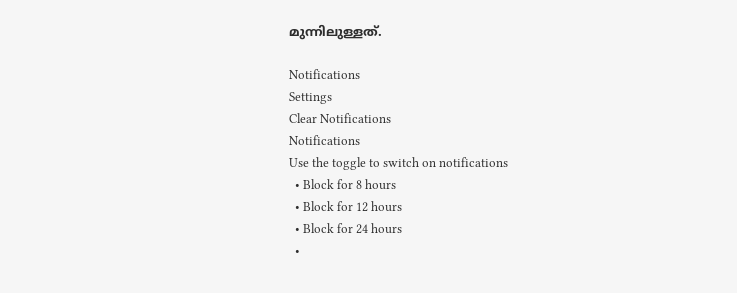മുന്നിലുള്ളത്.

Notifications
Settings
Clear Notifications
Notifications
Use the toggle to switch on notifications
  • Block for 8 hours
  • Block for 12 hours
  • Block for 24 hours
  •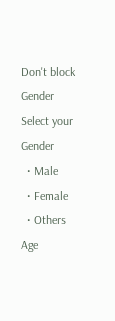Don't block
Gender
Select your Gender
  • Male
  • Female
  • Others
Age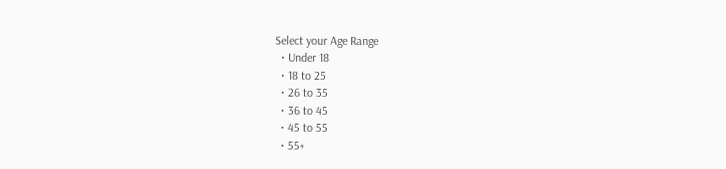Select your Age Range
  • Under 18
  • 18 to 25
  • 26 to 35
  • 36 to 45
  • 45 to 55
  • 55+